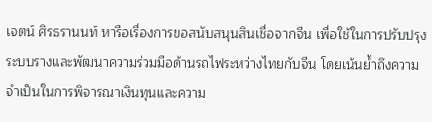เจตน์ ศิรธรานนท์ หารือเรื่องการขอสนับสนุนสินเชื่อจากจีน เพื่อใช้ในการปรับปรุงระบบรางและพัฒนาความร่วมมือด้านรถไฟระหว่างไทยกับจีน โดยเน้นย้ำถึงความจำเป็นในการพิจารณาเงินทุนและความ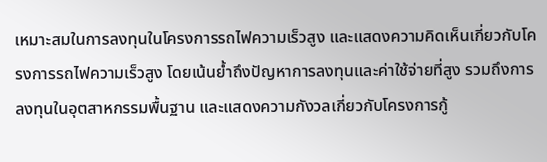เหมาะสมในการลงทุนในโครงการรถไฟความเร็วสูง และแสดงความคิดเห็นเกี่ยวกับโครงการรถไฟความเร็วสูง โดยเน้นย้ำถึงปัญหาการลงทุนและค่าใช้จ่ายที่สูง รวมถึงการลงทุนในอุตสาหกรรมพื้นฐาน และแสดงความกังวลเกี่ยวกับโครงการกู้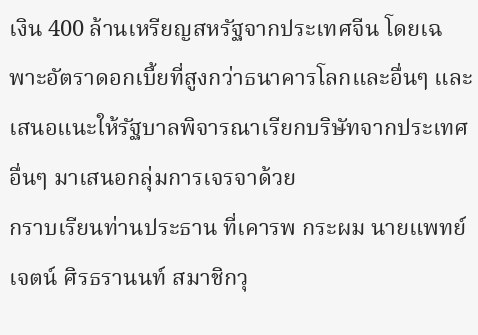เงิน 400 ล้านเหรียญสหรัฐจากประเทศจีน โดยเฉพาะอัตราดอกเบี้ยที่สูงกว่าธนาคารโลกและอื่นๆ และเสนอแนะให้รัฐบาลพิจารณาเรียกบริษัทจากประเทศอื่นๆ มาเสนอกลุ่มการเจรจาด้วย
กราบเรียนท่านประธาน ที่เคารพ กระผม นายแพทย์เจตน์ ศิรธรานนท์ สมาชิกวุ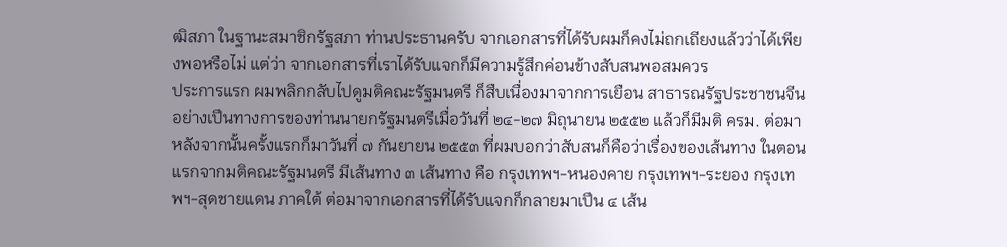ฒิสภา ในฐานะสมาชิกรัฐสภา ท่านประธานครับ จากเอกสารที่ได้รับผมก็คงไม่ถกเถียงแล้วว่าได้เพียงพอหรือไม่ แต่ว่า จากเอกสารที่เราได้รับแจกก็มีความรู้สึกค่อนข้างสับสนพอสมควร
ประการแรก ผมพลิกกลับไปดูมติคณะรัฐมนตรี ก็สืบเนื่องมาจากการเยือน สาธารณรัฐประชาชนจีนอย่างเปึนทางการของท่านนายกรัฐมนตรีเมื่อวันที่ ๒๔-๒๗ มิถุนายน ๒๕๕๒ แล้วก็มีมติ ครม. ต่อมาหลังจากนั้นครั้งแรกก็มาวันที่ ๗ กันยายน ๒๕๕๓ ที่ผมบอกว่าสับสนก็คือว่าเรื่องของเส้นทาง ในตอนแรกจากมติคณะรัฐมนตรี มีเส้นทาง ๓ เส้นทาง คือ กรุงเทพฯ-หนองคาย กรุงเทพฯ-ระยอง กรุงเทพฯ-สุดชายแดน ภาคใต้ ต่อมาจากเอกสารที่ได้รับแจกก็กลายมาเปึน ๔ เส้น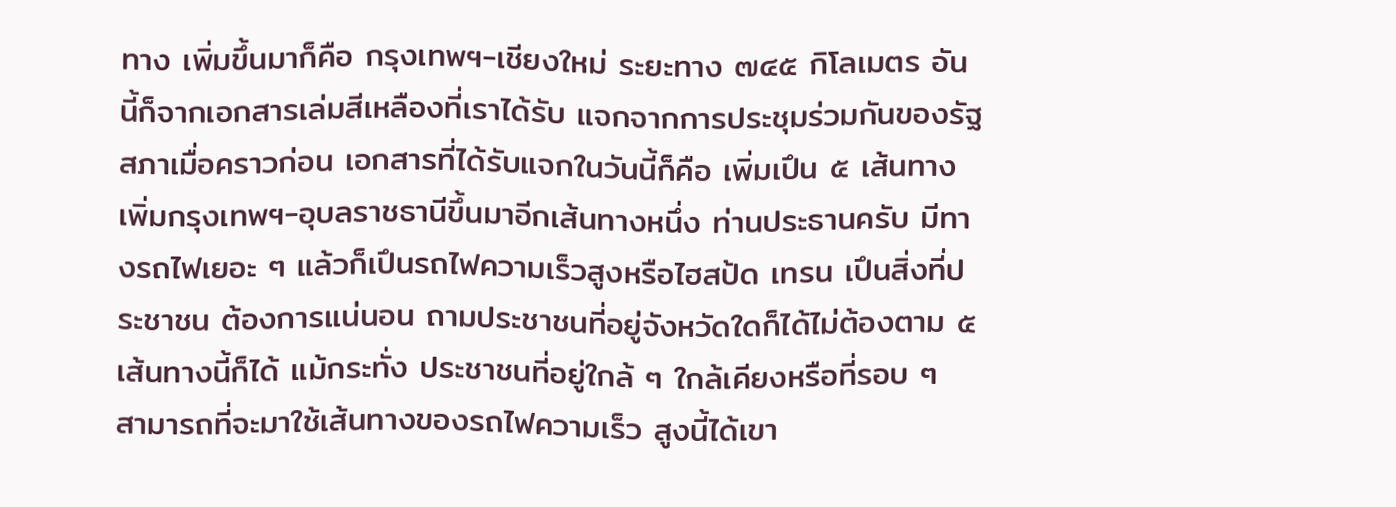ทาง เพิ่มขึ้นมาก็คือ กรุงเทพฯ-เชียงใหม่ ระยะทาง ๗๔๕ กิโลเมตร อันนี้ก็จากเอกสารเล่มสีเหลืองที่เราได้รับ แจกจากการประชุมร่วมกันของรัฐสภาเมื่อคราวก่อน เอกสารที่ได้รับแจกในวันนี้ก็คือ เพิ่มเปึน ๕ เส้นทาง เพิ่มกรุงเทพฯ-อุบลราชธานีขึ้นมาอีกเส้นทางหนึ่ง ท่านประธานครับ มีทางรถไฟเยอะ ๆ แล้วก็เปึนรถไฟความเร็วสูงหรือไฮสป้ด เทรน เปึนสิ่งที่ประชาชน ต้องการแน่นอน ถามประชาชนที่อยู่จังหวัดใดก็ได้ไม่ต้องตาม ๕ เส้นทางนี้ก็ได้ แม้กระทั่ง ประชาชนที่อยู่ใกล้ ๆ ใกล้เคียงหรือที่รอบ ๆ สามารถที่จะมาใช้เส้นทางของรถไฟความเร็ว สูงนี้ได้เขา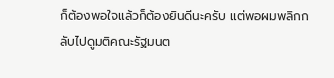ก็ต้องพอใจแล้วก็ต้องยินดีนะครับ แต่พอผมพลิกกลับไปดูมติคณะรัฐมนต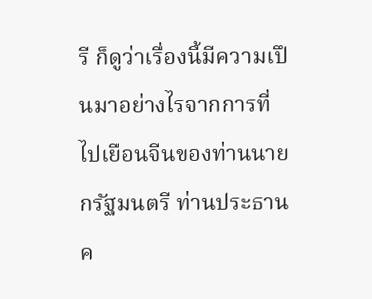รี ก็ดูว่าเรื่องนี้มีความเปึนมาอย่างไรจากการที่ไปเยือนจีนของท่านนายกรัฐมนตรี ท่านประธานค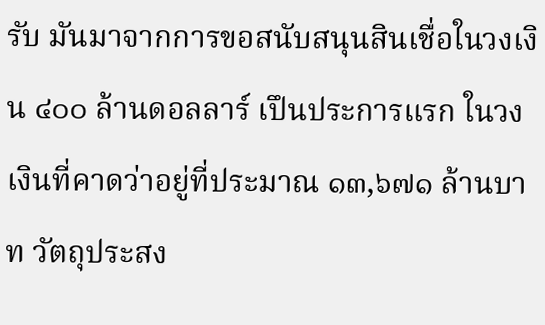รับ มันมาจากการขอสนับสนุนสินเชื่อในวงเงิน ๔๐๐ ล้านดอลลาร์ เปึนประการแรก ในวงเงินที่คาดว่าอยู่ที่ประมาณ ๑๓,๖๗๑ ล้านบาท วัตถุประสง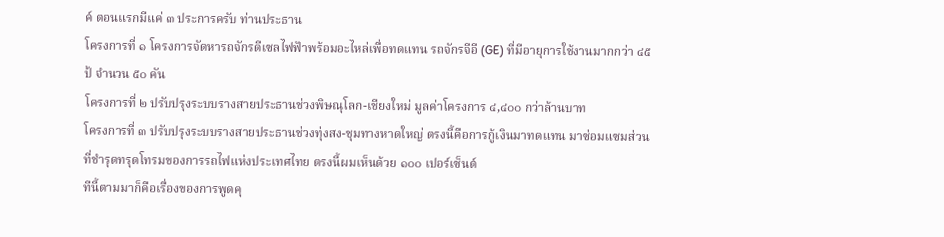ค์ ตอนแรกมีแค่ ๓ ประการครับ ท่านประธาน
โครงการที่ ๑ โครงการจัดหารถจักรดีเซลไฟฟัาพร้อมอะไหล่เพื่อทดแทน รถจักรจีอี (GE) ที่มีอายุการใช้งานมากกว่า ๔๕ ป้ จํานวน ๕๐ คัน
โครงการที่ ๒ ปรับปรุงระบบรางสายประธานช่วงพิษณุโลก-เชียงใหม่ มูลค่าโครงการ ๔,๔๐๐ กว่าล้านบาท
โครงการที่ ๓ ปรับปรุงระบบรางสายประธานช่วงทุ่งสง-ชุมทางหาดใหญ่ ตรงนี้คือการกู้เงินมาทดแทน มาซ่อมแซมส่วนที่ชํารุดทรุดโทรมของการรถไฟแห่งประเทศไทย ตรงนี้ผมเห็นด้วย ๑๐๐ เปอร์เซ็นต์
ทีนี้ตามมาก็คือเรื่องของการพูดคุ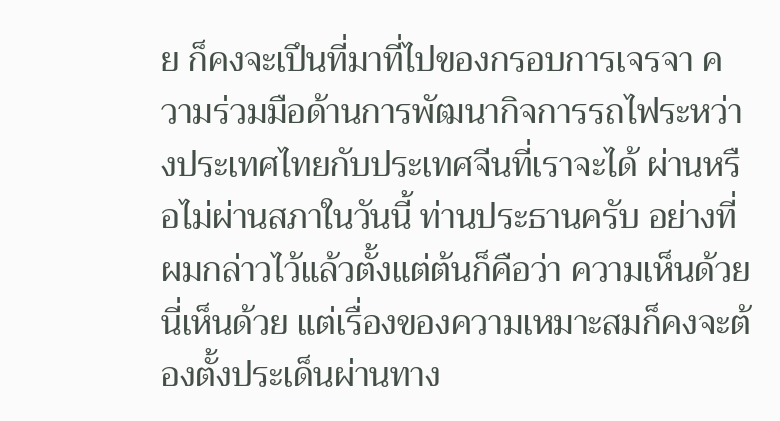ย ก็คงจะเปึนที่มาที่ไปของกรอบการเจรจา ความร่วมมือด้านการพัฒนากิจการรถไฟระหว่างประเทศไทยกับประเทศจีนที่เราจะได้ ผ่านหรือไม่ผ่านสภาในวันนี้ ท่านประธานครับ อย่างที่ผมกล่าวไว้แล้วตั้งแต่ต้นก็คือว่า ความเห็นด้วยนี่เห็นด้วย แต่เรื่องของความเหมาะสมก็คงจะต้องตั้งประเด็นผ่านทาง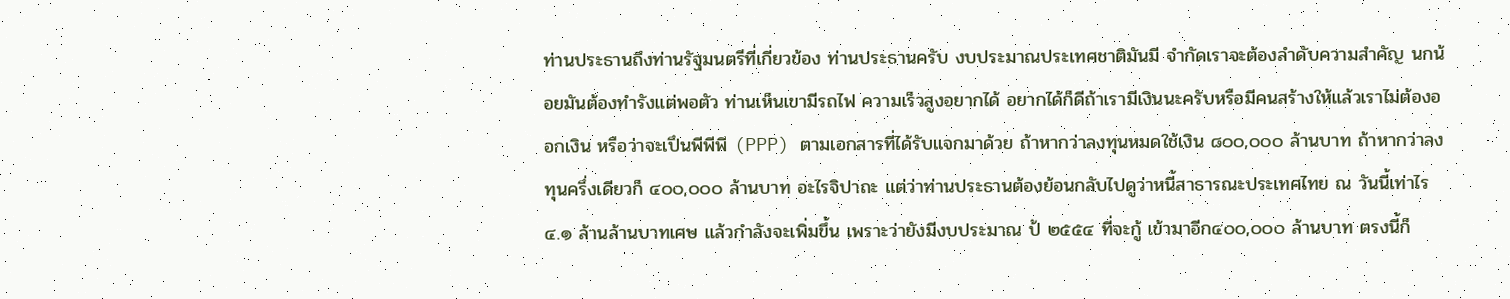ท่านประธานถึงท่านรัฐมนตรีที่เกี่ยวข้อง ท่านประธานครับ งบประมาณประเทศชาติมันมี จํากัดเราจะต้องลําดับความสําคัญ นกน้อยมันต้องทํารังแต่พอตัว ท่านเห็นเขามีรถไฟ ความเร็วสูงอยากได้ อยากได้ก็ดีถ้าเรามีเงินนะครับหรือมีคนสร้างให้แล้วเราไม่ต้องออกเงิน หรือว่าจะเปึนพีพีพี (PPP) ตามเอกสารที่ได้รับแจกมาด้วย ถ้าหากว่าลงทุนหมดใช้เงิน ๘๐๐,๐๐๐ ล้านบาท ถ้าหากว่าลงทุนครึ่งเดียวก็ ๔๐๐,๐๐๐ ล้านบาท อะไรจิปาถะ แต่ว่าท่านประธานต้องย้อนกลับไปดูว่าหนี้สาธารณะประเทศไทย ณ วันนี้เท่าไร ๔.๑ ล้านล้านบาทเศษ แล้วกําลังจะเพิ่มขึ้น เพราะว่ายังมีงบประมาณ ป้ ๒๕๕๔ ที่จะกู้ เข้ามาอีก๔๐๐,๐๐๐ ล้านบาท ตรงนี้ก็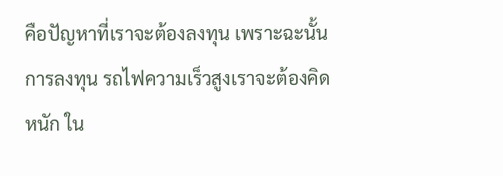คือปัญหาที่เราจะต้องลงทุน เพราะฉะนั้นการลงทุน รถไฟความเร็วสูงเราจะต้องคิดหนัก ใน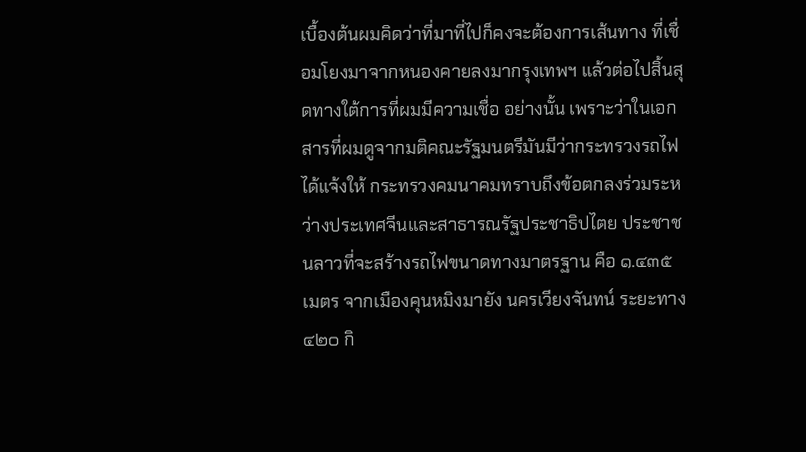เบื้องต้นผมคิดว่าที่มาที่ไปก็คงจะต้องการเส้นทาง ที่เชื่อมโยงมาจากหนองคายลงมากรุงเทพฯ แล้วต่อไปสิ้นสุดทางใต้การที่ผมมีความเชื่อ อย่างนั้น เพราะว่าในเอกสารที่ผมดูจากมติคณะรัฐมนตรีมันมีว่ากระทรวงรถไฟได้แจ้งให้ กระทรวงคมนาคมทราบถึงข้อตกลงร่วมระหว่างประเทศจีนและสาธารณรัฐประชาธิปไตย ประชาชนลาวที่จะสร้างรถไฟขนาดทางมาตรฐาน คือ ๑.๔๓๕ เมตร จากเมืองคุนหมิงมายัง นครเวียงจันทน์ ระยะทาง ๔๒๐ กิ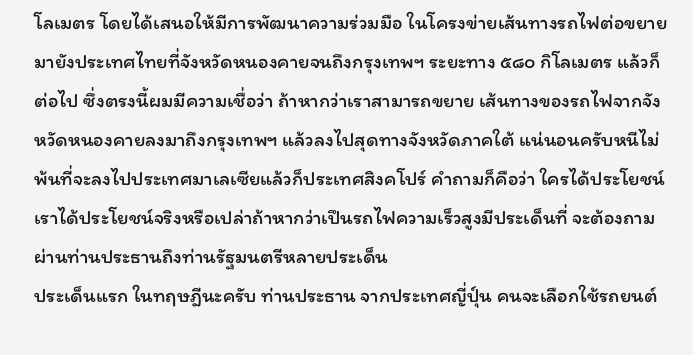โลเมตร โดยได้เสนอให้มีการพัฒนาความร่วมมือ ในโครงข่ายเส้นทางรถไฟต่อขยายมายังประเทศไทยที่จังหวัดหนองคายจนถึงกรุงเทพฯ ระยะทาง ๕๘๐ กิโลเมตร แล้วก็ต่อไป ซึ่งตรงนี้ผมมีความเชื่อว่า ถ้าหากว่าเราสามารถขยาย เส้นทางของรถไฟจากจังหวัดหนองคายลงมาถึงกรุงเทพฯ แล้วลงไปสุดทางจังหวัดภาคใต้ แน่นอนครับหนีไม่พ้นที่จะลงไปประเทศมาเลเซียแล้วก็ประเทศสิงคโปร์ คําถามก็คือว่า ใครได้ประโยชน์ เราได้ประโยชน์จริงหรือเปล่าถ้าหากว่าเปึนรถไฟความเร็วสูงมีประเด็นที่ จะต้องถามผ่านท่านประธานถึงท่านรัฐมนตรีหลายประเด็น
ประเด็นแรก ในทฤษฎีนะครับ ท่านประธาน จากประเทศญี่ปุ์น คนจะเลือกใช้รถยนต์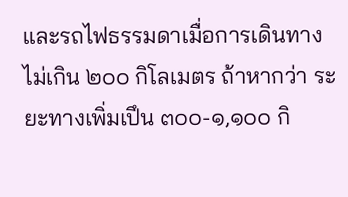และรถไฟธรรมดาเมื่อการเดินทางไม่เกิน ๒๐๐ กิโลเมตร ถ้าหากว่า ระยะทางเพิ่มเปึน ๓๐๐-๑,๑๐๐ กิ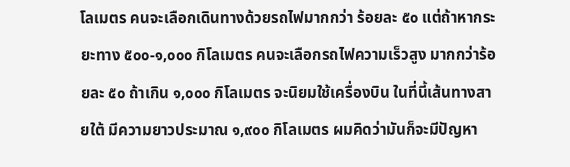โลเมตร คนจะเลือกเดินทางด้วยรถไฟมากกว่า ร้อยละ ๕๐ แต่ถ้าหากระยะทาง ๕๐๐-๑,๐๐๐ กิโลเมตร คนจะเลือกรถไฟความเร็วสูง มากกว่าร้อยละ ๕๐ ถ้าเกิน ๑,๐๐๐ กิโลเมตร จะนิยมใช้เครื่องบิน ในที่นี้เส้นทางสายใต้ มีความยาวประมาณ ๑,๙๐๐ กิโลเมตร ผมคิดว่ามันก็จะมีปัญหา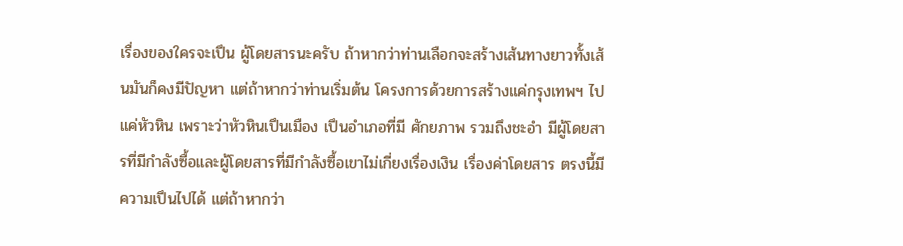เรื่องของใครจะเปึน ผู้โดยสารนะครับ ถ้าหากว่าท่านเลือกจะสร้างเส้นทางยาวทั้งเส้นมันก็คงมีปัญหา แต่ถ้าหากว่าท่านเริ่มต้น โครงการด้วยการสร้างแค่กรุงเทพฯ ไปแค่หัวหิน เพราะว่าหัวหินเปึนเมือง เปึนอําเภอที่มี ศักยภาพ รวมถึงชะอํา มีผู้โดยสารที่มีกําลังซื้อและผู้โดยสารที่มีกําลังซื้อเขาไม่เกี่ยงเรื่องเงิน เรื่องค่าโดยสาร ตรงนี้มีความเปึนไปได้ แต่ถ้าหากว่า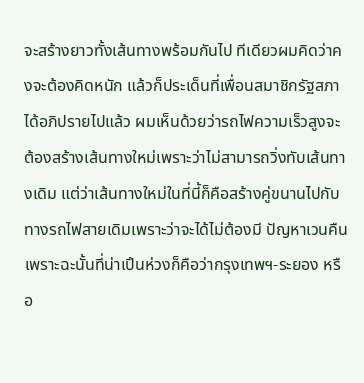จะสร้างยาวทั้งเส้นทางพร้อมกันไป ทีเดียวผมคิดว่าคงจะต้องคิดหนัก แล้วก็ประเด็นที่เพื่อนสมาชิกรัฐสภาได้อภิปรายไปแล้ว ผมเห็นด้วยว่ารถไฟความเร็วสูงจะต้องสร้างเส้นทางใหม่เพราะว่าไม่สามารถวิ่งทับเส้นทางเดิม แต่ว่าเส้นทางใหม่ในที่นี้ก็คือสร้างคู่ขนานไปกับทางรถไฟสายเดิมเพราะว่าจะได้ไม่ต้องมี ปัญหาเวนคืน เพราะฉะนั้นที่น่าเปึนห่วงก็คือว่ากรุงเทพฯ-ระยอง หรือ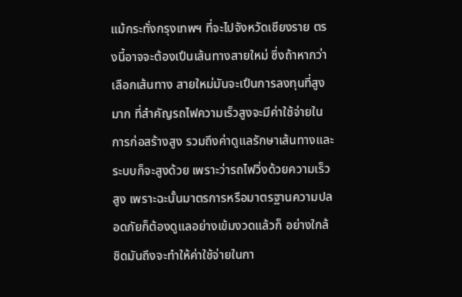แม้กระทั่งกรุงเทพฯ ที่จะไปจังหวัดเชียงราย ตรงนี้อาจจะต้องเปึนเส้นทางสายใหม่ ซึ่งถ้าหากว่าเลือกเส้นทาง สายใหม่มันจะเปึนการลงทุนที่สูงมาก ที่สําคัญรถไฟความเร็วสูงจะมีค่าใช้จ่ายในการก่อสร้างสูง รวมถึงค่าดูแลรักษาเส้นทางและระบบก็จะสูงด้วย เพราะว่ารถไฟวิ่งด้วยความเร็วสูง เพราะฉะนั้นมาตรการหรือมาตรฐานความปลอดภัยก็ต้องดูแลอย่างเข้มงวดแล้วก็ อย่างใกล้ชิดมันถึงจะทําให้ค่าใช้จ่ายในกา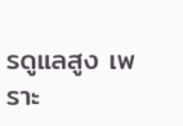รดูแลสูง เพราะ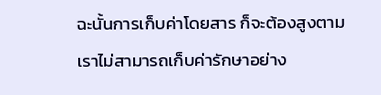ฉะนั้นการเก็บค่าโดยสาร ก็จะต้องสูงตาม เราไม่สามารถเก็บค่ารักษาอย่าง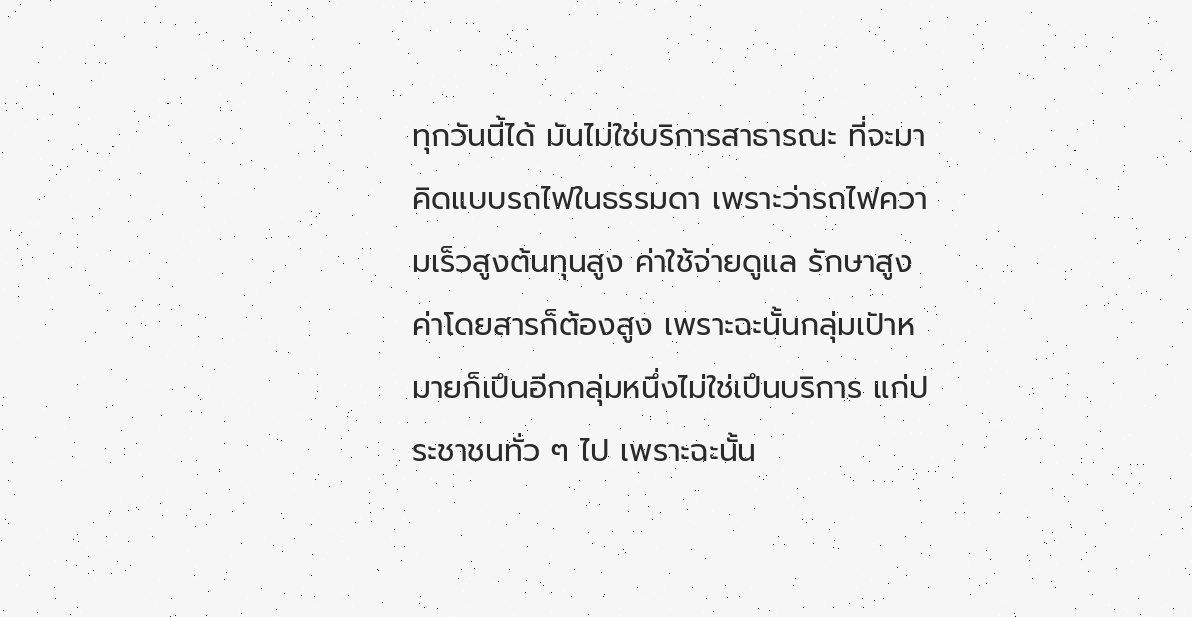ทุกวันนี้ได้ มันไม่ใช่บริการสาธารณะ ที่จะมาคิดแบบรถไฟในธรรมดา เพราะว่ารถไฟความเร็วสูงต้นทุนสูง ค่าใช้จ่ายดูแล รักษาสูงค่าโดยสารก็ต้องสูง เพราะฉะนั้นกลุ่มเปัาหมายก็เปึนอีกกลุ่มหนึ่งไม่ใช่เปึนบริการ แก่ประชาชนทั่ว ๆ ไป เพราะฉะนั้น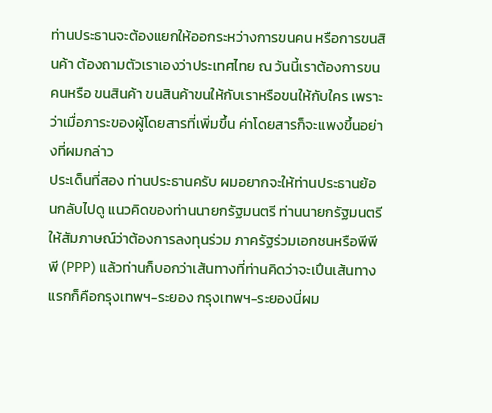ท่านประธานจะต้องแยกให้ออกระหว่างการขนคน หรือการขนสินค้า ต้องถามตัวเราเองว่าประเทศไทย ณ วันนี้เราต้องการขนคนหรือ ขนสินค้า ขนสินค้าขนให้กับเราหรือขนให้กับใคร เพราะว่าเมื่อภาระของผู้โดยสารที่เพิ่มขึ้น ค่าโดยสารก็จะแพงขึ้นอย่างที่ผมกล่าว
ประเด็นที่สอง ท่านประธานครับ ผมอยากจะให้ท่านประธานย้อนกลับไปดู แนวคิดของท่านนายกรัฐมนตรี ท่านนายกรัฐมนตรีให้สัมภาษณ์ว่าต้องการลงทุนร่วม ภาครัฐร่วมเอกชนหรือพีพีพี (PPP) แล้วท่านก็บอกว่าเส้นทางที่ท่านคิดว่าจะเปึนเส้นทาง แรกก็คือกรุงเทพฯ-ระยอง กรุงเทพฯ-ระยองนี่ผม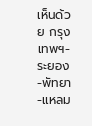เห็นด้วย กรุงเทพฯ-ระยอง-พัทยา-แหลม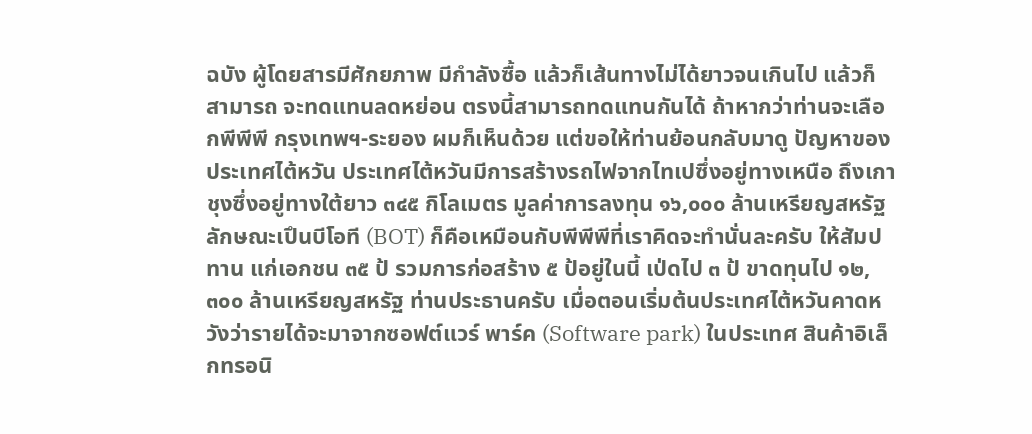ฉบัง ผู้โดยสารมีศักยภาพ มีกําลังซื้อ แล้วก็เส้นทางไม่ได้ยาวจนเกินไป แล้วก็สามารถ จะทดแทนลดหย่อน ตรงนี้สามารถทดแทนกันได้ ถ้าหากว่าท่านจะเลือกพีพีพี กรุงเทพฯ-ระยอง ผมก็เห็นด้วย แต่ขอให้ท่านย้อนกลับมาดู ปัญหาของประเทศไต้หวัน ประเทศไต้หวันมีการสร้างรถไฟจากไทเปซึ่งอยู่ทางเหนือ ถึงเกาชุงซึ่งอยู่ทางใต้ยาว ๓๔๕ กิโลเมตร มูลค่าการลงทุน ๑๖,๐๐๐ ล้านเหรียญสหรัฐ ลักษณะเปึนบีโอที (BOT) ก็คือเหมือนกับพีพีพีที่เราคิดจะทํานั่นละครับ ให้สัมปทาน แก่เอกชน ๓๕ ป้ รวมการก่อสร้าง ๕ ป้อยู่ในนี้ เป่ดไป ๓ ป้ ขาดทุนไป ๑๒,๓๐๐ ล้านเหรียญสหรัฐ ท่านประธานครับ เมื่อตอนเริ่มต้นประเทศไต้หวันคาดหวังว่ารายได้จะมาจากซอฟต์แวร์ พาร์ค (Software park) ในประเทศ สินค้าอิเล็กทรอนิ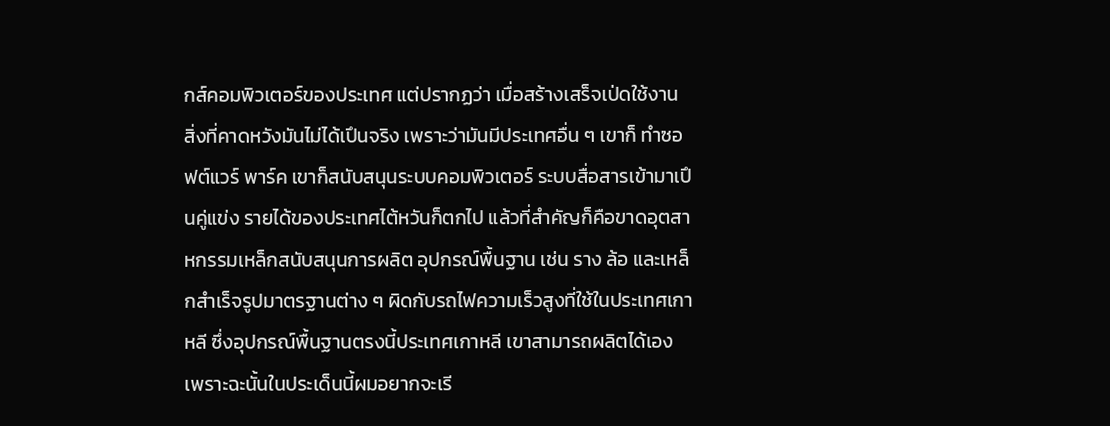กส์คอมพิวเตอร์ของประเทศ แต่ปรากฏว่า เมื่อสร้างเสร็จเป่ดใช้งาน สิ่งที่คาดหวังมันไม่ได้เปึนจริง เพราะว่ามันมีประเทศอื่น ๆ เขาก็ ทําซอฟต์แวร์ พาร์ค เขาก็สนับสนุนระบบคอมพิวเตอร์ ระบบสื่อสารเข้ามาเปึนคู่แข่ง รายได้ของประเทศไต้หวันก็ตกไป แล้วที่สําคัญก็คือขาดอุตสาหกรรมเหล็กสนับสนุนการผลิต อุปกรณ์พื้นฐาน เช่น ราง ล้อ และเหล็กสําเร็จรูปมาตรฐานต่าง ๆ ผิดกับรถไฟความเร็วสูงที่ใช้ในประเทศเกาหลี ซึ่งอุปกรณ์พื้นฐานตรงนี้ประเทศเกาหลี เขาสามารถผลิตได้เอง เพราะฉะนั้นในประเด็นนี้ผมอยากจะเรี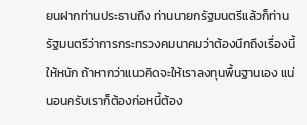ยนฝากท่านประธานถึง ท่านนายกรัฐมนตรีแล้วก็ท่านรัฐมนตรีว่าการกระทรวงคมนาคมว่าต้องนึกถึงเรื่องนี้ให้หนัก ถ้าหากว่าแนวคิดจะให้เราลงทุนพื้นฐานเอง แน่นอนครับเราก็ต้องก่อหนี้ต้อง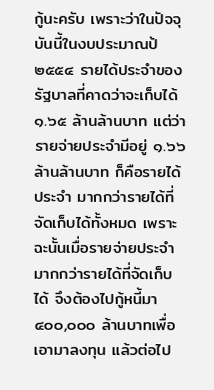กู้นะครับ เพราะว่าในปัจจุบันนี้ในงบประมาณป้ ๒๕๕๔ รายได้ประจําของรัฐบาลที่คาดว่าจะเก็บได้ ๑.๖๕ ล้านล้านบาท แต่ว่ารายจ่ายประจํามีอยู่ ๑.๖๖ ล้านล้านบาท ก็คือรายได้ประจํา มากกว่ารายได้ที่จัดเก็บได้ทั้งหมด เพราะฉะนั้นเมื่อรายจ่ายประจํามากกว่ารายได้ที่จัดเก็บได้ จึงต้องไปกู้หนี้มา ๔๐๐,๐๐๐ ล้านบาทเพื่อเอามาลงทุน แล้วต่อไป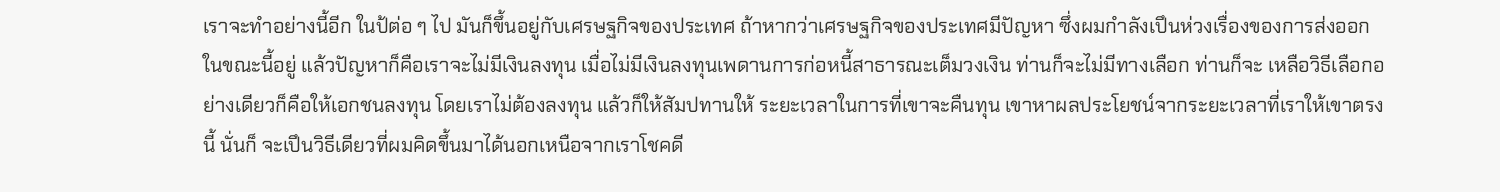เราจะทําอย่างนี้อีก ในป้ต่อ ๆ ไป มันก็ขึ้นอยู่กับเศรษฐกิจของประเทศ ถ้าหากว่าเศรษฐกิจของประเทศมีปัญหา ซึ่งผมกําลังเปึนห่วงเรื่องของการส่งออกในขณะนี้อยู่ แล้วปัญหาก็คือเราจะไม่มีเงินลงทุน เมื่อไม่มีเงินลงทุนเพดานการก่อหนี้สาธารณะเต็มวงเงิน ท่านก็จะไม่มีทางเลือก ท่านก็จะ เหลือวิธีเลือกอย่างเดียวก็คือให้เอกชนลงทุน โดยเราไม่ต้องลงทุน แล้วก็ให้สัมปทานให้ ระยะเวลาในการที่เขาจะคืนทุน เขาหาผลประโยชน์จากระยะเวลาที่เราให้เขาตรงนี้ นั่นก็ จะเปึนวิธีเดียวที่ผมคิดขึ้นมาได้นอกเหนือจากเราโชคดี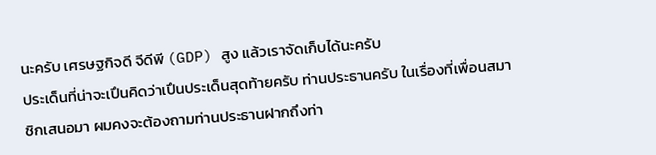นะครับ เศรษฐกิจดี จีดีพี (GDP) สูง แล้วเราจัดเก็บได้นะครับ
ประเด็นที่น่าจะเปึนคิดว่าเปึนประเด็นสุดท้ายครับ ท่านประธานครับ ในเรื่องที่เพื่อนสมาชิกเสนอมา ผมคงจะต้องถามท่านประธานฝากถึงท่า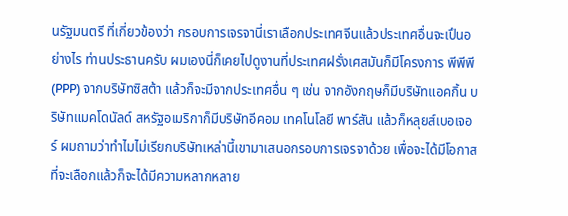นรัฐมนตรี ที่เกี่ยวข้องว่า กรอบการเจรจานี่เราเลือกประเทศจีนแล้วประเทศอื่นจะเปึนอย่างไร ท่านประธานครับ ผมเองนี่ก็เคยไปดูงานที่ประเทศฝรั่งเศสมันก็มีโครงการ พีพีพี (PPP) จากบริษัทซิสต้า แล้วก็จะมีจากประเทศอื่น ๆ เช่น จากอังกฤษก็มีบริษัทแอคกิ้น บริษัทแมคโดนัลด์ สหรัฐอเมริกาก็มีบริษัทอีคอม เทคโนโลยี พาร์สัน แล้วก็หลุยส์เบอเจอร์ ผมถามว่าทําไมไม่เรียกบริษัทเหล่านี้เขามาเสนอกรอบการเจรจาด้วย เพื่อจะได้มีโอกาส ที่จะเลือกแล้วก็จะได้มีความหลากหลาย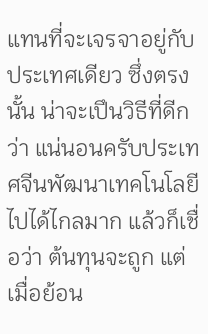แทนที่จะเจรจาอยู่กับประเทศเดียว ซึ่งตรงนั้น น่าจะเปึนวิธีที่ดีกว่า แน่นอนครับประเทศจีนพัฒนาเทคโนโลยีไปได้ไกลมาก แล้วก็เชื่อว่า ต้นทุนจะถูก แต่เมื่อย้อน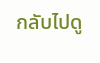กลับไปดู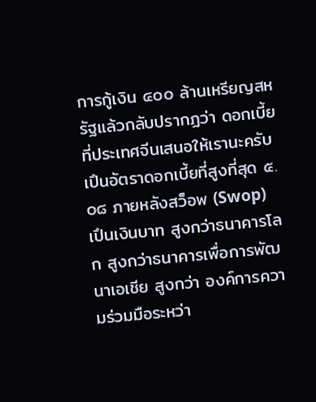การกู้เงิน ๔๐๐ ล้านเหรียญสหรัฐแล้วกลับปรากฏว่า ดอกเบี้ยที่ประเทศจีนเสนอให้เรานะครับ เปึนอัตราดอกเบี้ยที่สูงที่สุด ๕.๐๘ ภายหลังสว็อพ (Swop) เปึนเงินบาท สูงกว่าธนาคารโลก สูงกว่าธนาคารเพื่อการพัฒนาเอเชีย สูงกว่า องค์การความร่วมมือระหว่า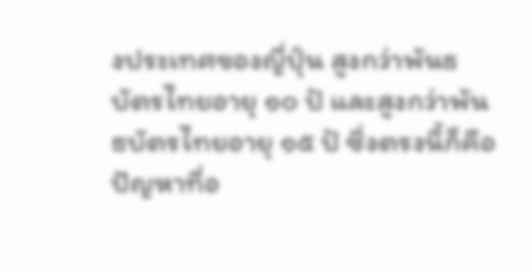งประเทศของญี่ปุ์น สูงกว่าพันธบัตรไทยอายุ ๑๐ ป้ และสูงกว่าพันธบัตรไทยอายุ ๑๕ ป้ ซึ่งตรงนี้ก็คือปัญหาที่อ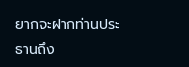ยากจะฝากท่านประธานถึง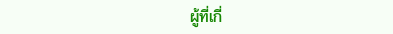ผู้ที่เกี่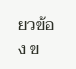ยวข้อง ข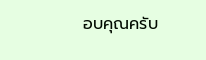อบคุณครับ